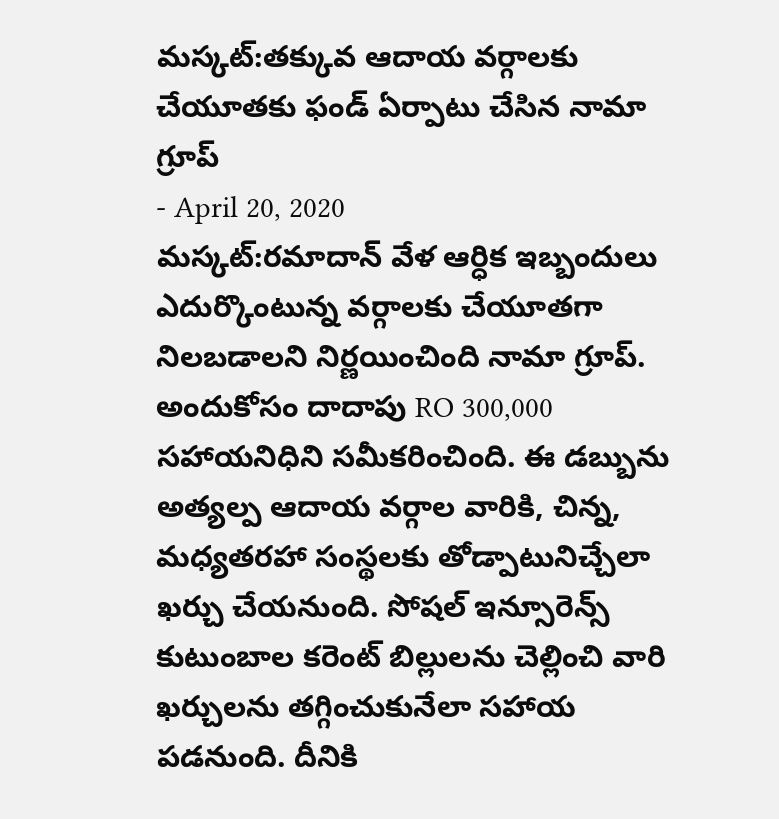మస్కట్:తక్కువ ఆదాయ వర్గాలకు చేయూతకు ఫండ్ ఏర్పాటు చేసిన నామా గ్రూప్
- April 20, 2020
మస్కట్:రమాదాన్ వేళ ఆర్ధిక ఇబ్బందులు ఎదుర్కొంటున్న వర్గాలకు చేయూతగా నిలబడాలని నిర్ణయించింది నామా గ్రూప్. అందుకోసం దాదాపు RO 300,000 సహాయనిధిని సమీకరించింది. ఈ డబ్బును అత్యల్ప ఆదాయ వర్గాల వారికి, చిన్న, మధ్యతరహా సంస్థలకు తోడ్పాటునిచ్చేలా ఖర్చు చేయనుంది. సోషల్ ఇన్సూరెన్స్ కుటుంబాల కరెంట్ బిల్లులను చెల్లించి వారి ఖర్చులను తగ్గించుకునేలా సహాయ పడనుంది. దీనికి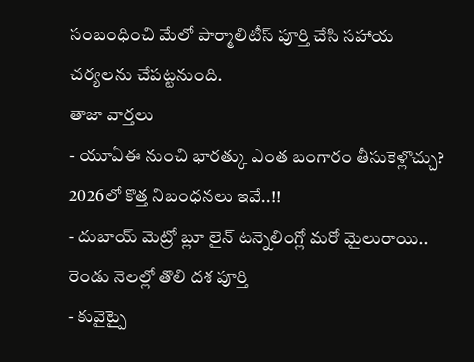సంబంధించి మేలో పార్మాలిటీస్ పూర్తి చేసి సహాయ చర్యలను చేపట్టనుంది.
తాజా వార్తలు
- యూఏఈ నుంచి భారత్కు ఎంత బంగారం తీసుకెళ్లొచ్చు? 2026లో కొత్త నిబంధనలు ఇవే..!!
- దుబాయ్ మెట్రో బ్లూ లైన్ టన్నెలింగ్లో మరో మైలురాయి.. రెండు నెలల్లో తొలి దశ పూర్తి
- కువైట్పై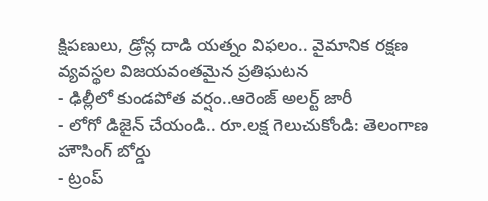క్షిపణులు, డ్రోన్ల దాడి యత్నం విఫలం.. వైమానిక రక్షణ వ్యవస్థల విజయవంతమైన ప్రతిఘటన
- ఢిల్లీలో కుండపోత వర్షం..ఆరెంజ్ అలర్ట్ జారీ
- లోగో డిజైన్ చేయండి.. రూ.లక్ష గెలుచుకోండి: తెలంగాణ హౌసింగ్ బోర్డు
- ట్రంప్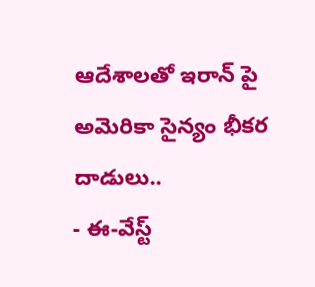ఆదేశాలతో ఇరాన్ పై అమెరికా సైన్యం భీకర దాడులు..
- ఈ-వేస్ట్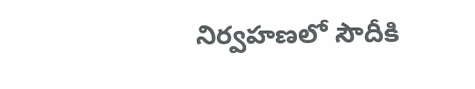నిర్వహణలో సౌదీకి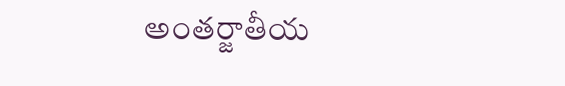అంతర్జాతీయ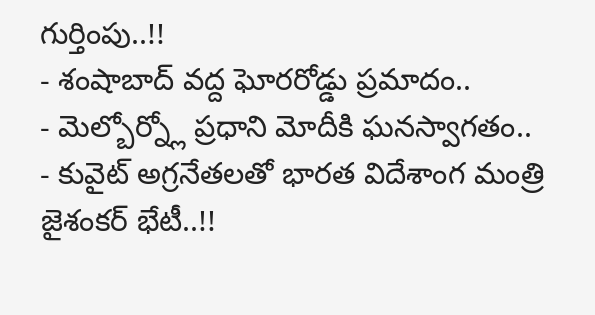గుర్తింపు..!!
- శంషాబాద్ వద్ద ఘోరరోడ్డు ప్రమాదం..
- మెల్బోర్న్లో ప్రధాని మోదీకి ఘనస్వాగతం..
- కువైట్ అగ్రనేతలతో భారత విదేశాంగ మంత్రి జైశంకర్ భేటీ..!!